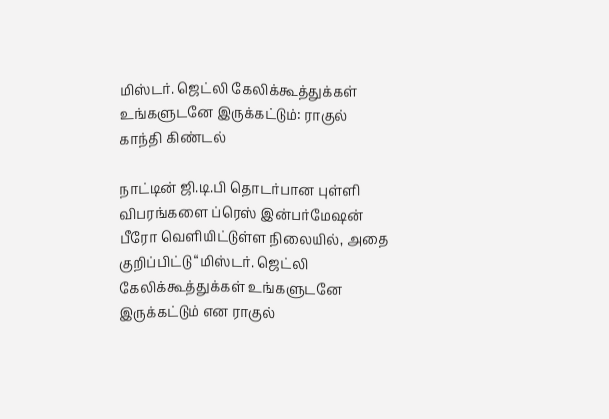மிஸ்டர். ஜெட்லி கேலிக்கூத்துக்கள் உங்களுடனே இருக்கட்டும்: ராகுல் காந்தி கிண்டல்

நாட்டின் ஜி.டி.பி தொடர்பான புள்ளி விபரங்களை ப்ரெஸ் இன்பர்மேஷன் பீரோ வெளியிட்டுள்ள நிலையில், அதை குறிப்பிட்டு “மிஸ்டர். ஜெட்லி கேலிக்கூத்துக்கள் உங்களுடனே இருக்கட்டும் என ராகுல்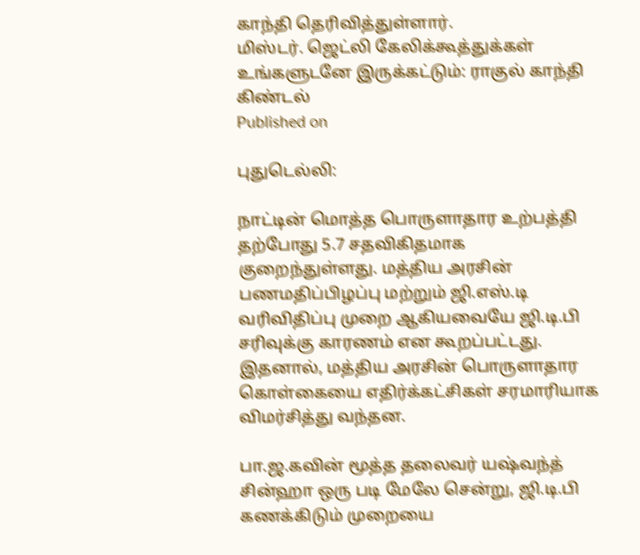காந்தி தெரிவித்துள்ளார்.
மிஸ்டர். ஜெட்லி கேலிக்கூத்துக்கள் உங்களுடனே இருக்கட்டும்: ராகுல் காந்தி கிண்டல்
Published on

புதுடெல்லி:

நாட்டின் மொத்த பொருளாதார உற்பத்தி தற்போது 5.7 சதவிகிதமாக குறைந்துள்ளது. மத்திய அரசின் பணமதிப்பிழப்பு மற்றும் ஜி.எஸ்.டி வரிவிதிப்பு முறை ஆகியவையே ஜி.டி.பி சரிவுக்கு காரணம் என கூறப்பட்டது. இதனால், மத்திய அரசின் பொருளாதார கொள்கையை எதிர்க்கட்சிகள் சரமாரியாக விமர்சித்து வந்தன.

பா.ஜ.கவின் மூத்த தலைவர் யஷ்வந்த் சின்ஹா ஒரு படி மேலே சென்று, ஜி.டி.பி கணக்கிடும் முறையை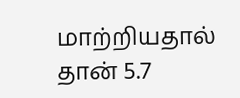மாற்றியதால் தான் 5.7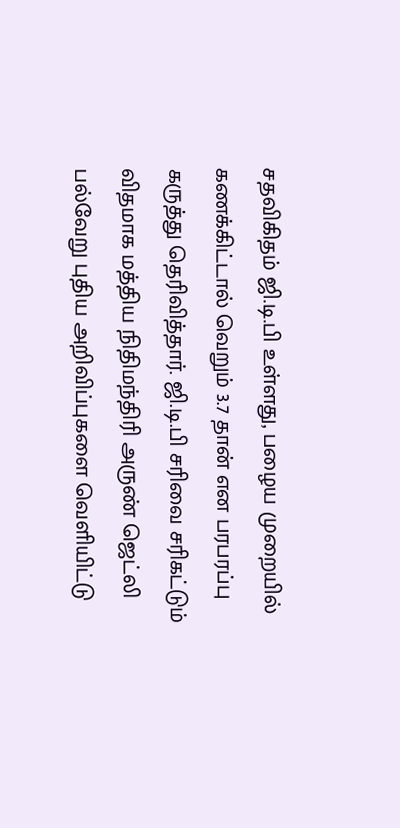சதவிகிதம் ஜி.டி.பி உள்ளது, பழைய முறையில் கணக்கிட்டால் வெறும் 3.7 தான் என பரபரப்பு கருத்து தெரிவித்தார். ஜி.டி.பி சரிவை சரிகட்டும் விதமாக மத்திய நிதிமந்திரி அருண் ஜெட்லி பல்வேறு புதிய அறிவிப்புகளை வெளியிட்டு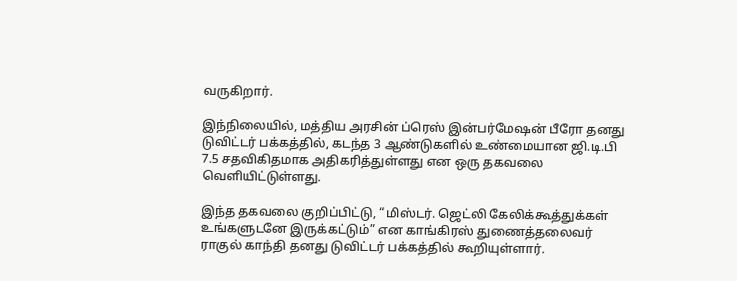வருகிறார்.

இந்நிலையில், மத்திய அரசின் ப்ரெஸ் இன்பர்மேஷன் பீரோ தனது டுவிட்டர் பக்கத்தில், கடந்த 3 ஆண்டுகளில் உண்மையான ஜி.டி.பி 7.5 சதவிகிதமாக அதிகரித்துள்ளது என ஒரு தகவலை வெளியிட்டுள்ளது.

இந்த தகவலை குறிப்பிட்டு, “மிஸ்டர். ஜெட்லி கேலிக்கூத்துக்கள் உங்களுடனே இருக்கட்டும்” என காங்கிரஸ் துணைத்தலைவர் ராகுல் காந்தி தனது டுவிட்டர் பக்கத்தில் கூறியுள்ளார்.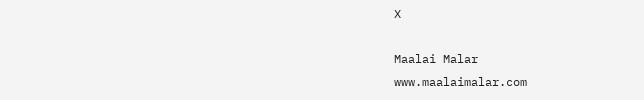X

Maalai Malar
www.maalaimalar.com